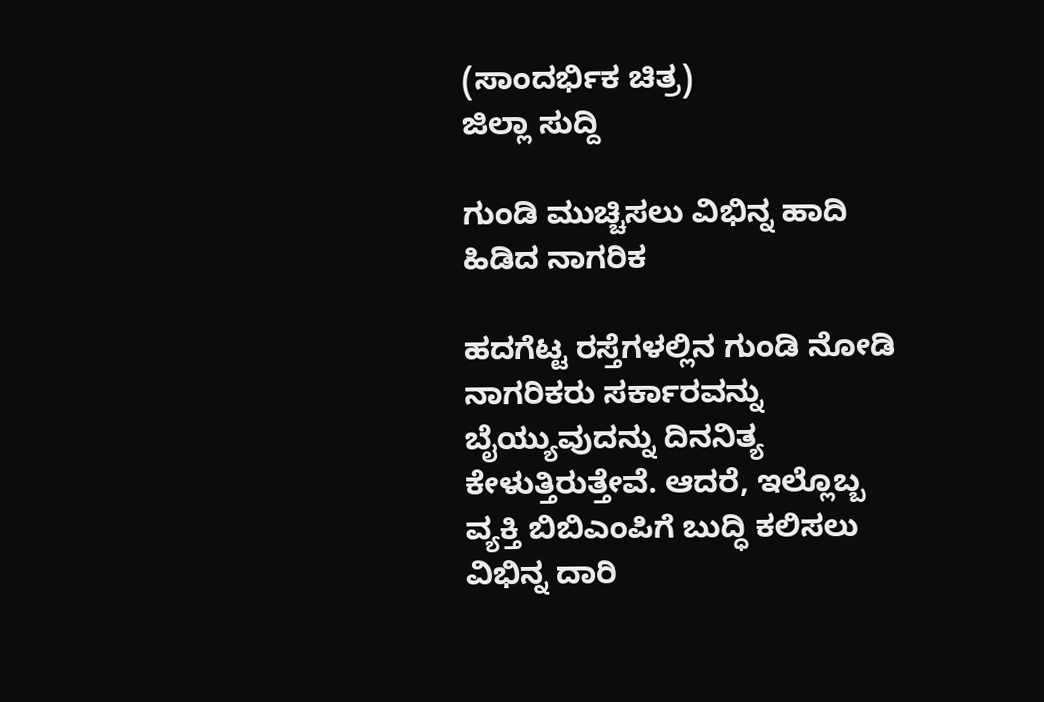(ಸಾಂದರ್ಭಿಕ ಚಿತ್ರ)
ಜಿಲ್ಲಾ ಸುದ್ದಿ

ಗುಂಡಿ ಮುಚ್ಚಿಸಲು ವಿಭಿನ್ನ ಹಾದಿ ಹಿಡಿದ ನಾಗರಿಕ

ಹದಗೆಟ್ಟ ರಸ್ತೆಗಳಲ್ಲಿನ ಗುಂಡಿ ನೋಡಿ ನಾಗರಿಕರು ಸರ್ಕಾರವನ್ನು ಬೈಯ್ಯುವುದನ್ನು ದಿನನಿತ್ಯ ಕೇಳುತ್ತಿರುತ್ತೇವೆ. ಆದರೆ, ಇಲ್ಲೊಬ್ಬ ವ್ಯಕ್ತಿ ಬಿಬಿಎಂಪಿಗೆ ಬುದ್ಧಿ ಕಲಿಸಲು ವಿಭಿನ್ನ ದಾರಿ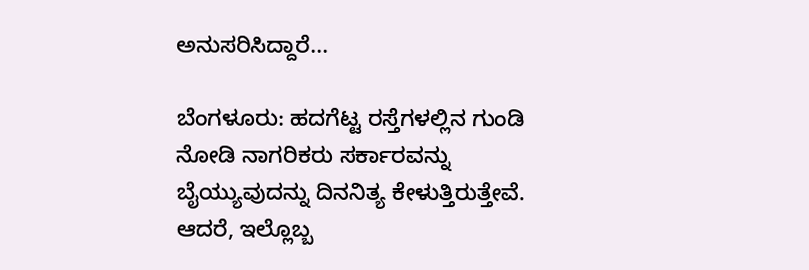ಅನುಸರಿಸಿದ್ದಾರೆ...

ಬೆಂಗಳೂರು: ಹದಗೆಟ್ಟ ರಸ್ತೆಗಳಲ್ಲಿನ ಗುಂಡಿ ನೋಡಿ ನಾಗರಿಕರು ಸರ್ಕಾರವನ್ನು ಬೈಯ್ಯುವುದನ್ನು ದಿನನಿತ್ಯ ಕೇಳುತ್ತಿರುತ್ತೇವೆ. ಆದರೆ, ಇಲ್ಲೊಬ್ಬ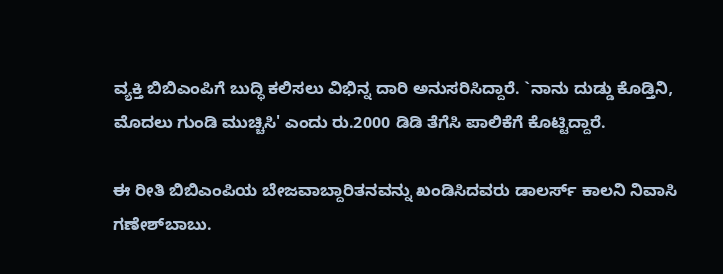ವ್ಯಕ್ತಿ ಬಿಬಿಎಂಪಿಗೆ ಬುದ್ಧಿ ಕಲಿಸಲು ವಿಭಿನ್ನ ದಾರಿ ಅನುಸರಿಸಿದ್ದಾರೆ. `ನಾನು ದುಡ್ಡು ಕೊಡ್ತಿನಿ, ಮೊದಲು ಗುಂಡಿ ಮುಚ್ಚಿಸಿ' ಎಂದು ರು.2000 ಡಿಡಿ ತೆಗೆಸಿ ಪಾಲಿಕೆಗೆ ಕೊಟ್ಟಿದ್ದಾರೆ.

ಈ ರೀತಿ ಬಿಬಿಎಂಪಿಯ ಬೇಜವಾಬ್ದಾರಿತನವನ್ನು ಖಂಡಿಸಿದವರು ಡಾಲರ್ಸ್ ಕಾಲನಿ ನಿವಾಸಿ ಗಣೇಶ್‍ಬಾಬು.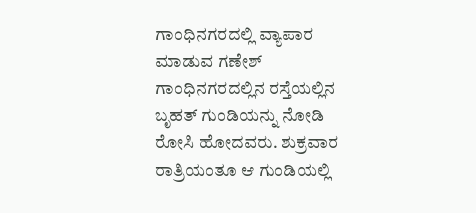ಗಾಂಧಿನಗರದಲ್ಲಿ ವ್ಯಾಪಾರ ಮಾಡುವ ಗಣೇಶ್ ಗಾಂಧಿನಗರದಲ್ಲಿನ ರಸ್ತೆಯಲ್ಲಿನ ಬೃಹತ್ ಗುಂಡಿಯನ್ನು ನೋಡಿ ರೋಸಿ ಹೋದವರು. ಶುಕ್ರವಾರ ರಾತ್ರಿಯಂತೂ ಆ ಗುಂಡಿಯಲ್ಲಿ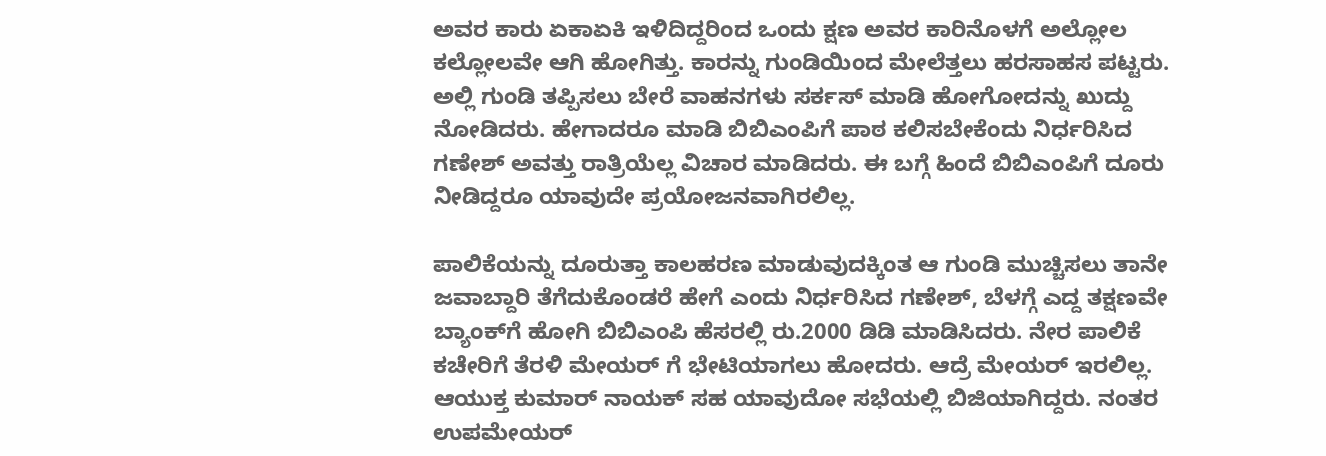ಅವರ ಕಾರು ಏಕಾಏಕಿ ಇಳಿದಿದ್ದರಿಂದ ಒಂದು ಕ್ಷಣ ಅವರ ಕಾರಿನೊಳಗೆ ಅಲ್ಲೋಲ ಕಲ್ಲೋಲವೇ ಆಗಿ ಹೋಗಿತ್ತು. ಕಾರನ್ನು ಗುಂಡಿಯಿಂದ ಮೇಲೆತ್ತಲು ಹರಸಾಹಸ ಪಟ್ಟರು. ಅಲ್ಲಿ ಗುಂಡಿ ತಪ್ಪಿಸಲು ಬೇರೆ ವಾಹನಗಳು ಸರ್ಕಸ್ ಮಾಡಿ ಹೋಗೋದನ್ನು ಖುದ್ದು
ನೋಡಿದರು. ಹೇಗಾದರೂ ಮಾಡಿ ಬಿಬಿಎಂಪಿಗೆ ಪಾಠ ಕಲಿಸಬೇಕೆಂದು ನಿರ್ಧರಿಸಿದ ಗಣೇಶ್ ಅವತ್ತು ರಾತ್ರಿಯೆಲ್ಲ ವಿಚಾರ ಮಾಡಿದರು. ಈ ಬಗ್ಗೆ ಹಿಂದೆ ಬಿಬಿಎಂಪಿಗೆ ದೂರು
ನೀಡಿದ್ದರೂ ಯಾವುದೇ ಪ್ರಯೋಜನವಾಗಿರಲಿಲ್ಲ.

ಪಾಲಿಕೆಯನ್ನು ದೂರುತ್ತಾ ಕಾಲಹರಣ ಮಾಡುವುದಕ್ಕಿಂತ ಆ ಗುಂಡಿ ಮುಚ್ಚಿಸಲು ತಾನೇ ಜವಾಬ್ದಾರಿ ತೆಗೆದುಕೊಂಡರೆ ಹೇಗೆ ಎಂದು ನಿರ್ಧರಿಸಿದ ಗಣೇಶ್, ಬೆಳಗ್ಗೆ ಎದ್ದ ತಕ್ಷಣವೇ ಬ್ಯಾಂಕ್‍ಗೆ ಹೋಗಿ ಬಿಬಿಎಂಪಿ ಹೆಸರಲ್ಲಿ ರು.2000 ಡಿಡಿ ಮಾಡಿಸಿದರು. ನೇರ ಪಾಲಿಕೆ ಕಚೇರಿಗೆ ತೆರಳಿ ಮೇಯರ್ ಗೆ ಭೇಟಿಯಾಗಲು ಹೋದರು. ಆದ್ರೆ ಮೇಯರ್ ಇರಲಿಲ್ಲ. ಆಯುಕ್ತ ಕುಮಾರ್ ನಾಯಕ್ ಸಹ ಯಾವುದೋ ಸಭೆಯಲ್ಲಿ ಬಿಜಿಯಾಗಿದ್ದರು. ನಂತರ ಉಪಮೇಯರ್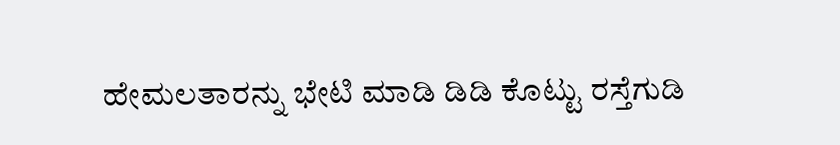ಹೇಮಲತಾರನ್ನು ಭೇಟಿ ಮಾಡಿ ಡಿಡಿ ಕೊಟ್ಟು ರಸ್ತೆಗುಡಿ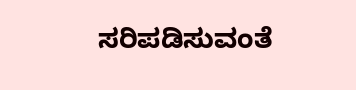ಸರಿಪಡಿಸುವಂತೆ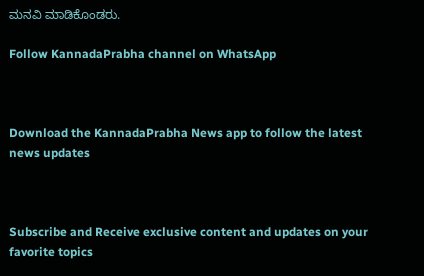ಮನವಿ ಮಾಡಿಕೊಂಡರು.

Follow KannadaPrabha channel on WhatsApp



Download the KannadaPrabha News app to follow the latest news updates



Subscribe and Receive exclusive content and updates on your favorite topics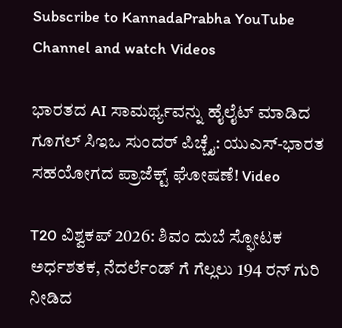Subscribe to KannadaPrabha YouTube Channel and watch Videos

ಭಾರತದ AI ಸಾಮರ್ಥ್ಯವನ್ನು ಹೈಲೈಟ್ ಮಾಡಿದ ಗೂಗಲ್ ಸಿಇಒ ಸುಂದರ್ ಪಿಚ್ಚೈ: ಯುಎಸ್-ಭಾರತ ಸಹಯೋಗದ ಪ್ರಾಜೆಕ್ಟ್ ಘೋಷಣೆ! Video

T20 ವಿಶ್ವಕಪ್ 2026: ಶಿವಂ ದುಬೆ ಸ್ಫೋಟಕ ಅರ್ಧಶತಕ, ನೆದರ್ಲೆಂಡ್ ಗೆ ಗೆಲ್ಲಲು 194 ರನ್ ಗುರಿ ನೀಡಿದ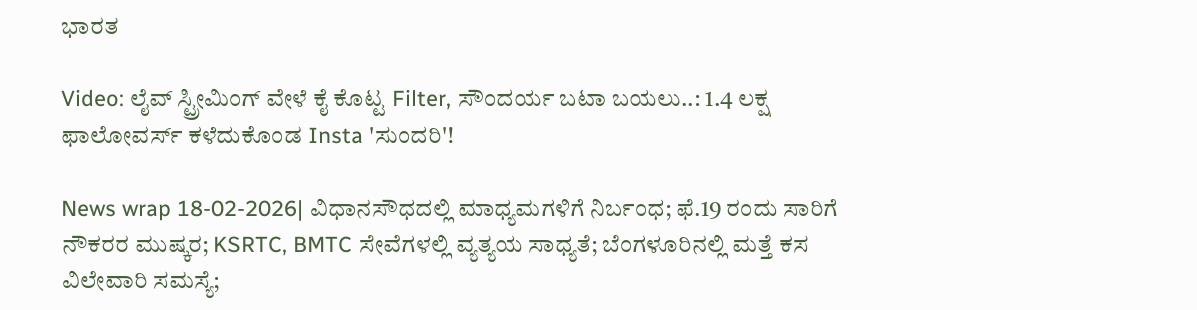ಭಾರತ

Video: ಲೈವ್ ಸ್ಟ್ರೀಮಿಂಗ್ ವೇಳೆ ಕೈ ಕೊಟ್ಟ Filter, ಸೌಂದರ್ಯ ಬಟಾ ಬಯಲು..: 1.4 ಲಕ್ಷ ಫಾಲೋವರ್ಸ್ ಕಳೆದುಕೊಂಡ Insta 'ಸುಂದರಿ'!

News wrap 18-02-2026| ವಿಧಾನಸೌಧದಲ್ಲಿ ಮಾಧ್ಯಮಗಳಿಗೆ ನಿರ್ಬಂಧ; ಫೆ.19 ರಂದು ಸಾರಿಗೆ ನೌಕರರ ಮುಷ್ಕರ; KSRTC, BMTC ಸೇವೆಗಳಲ್ಲಿ ವ್ಯತ್ಯಯ ಸಾಧ್ಯತೆ; ಬೆಂಗಳೂರಿನಲ್ಲಿ ಮತ್ತೆ ಕಸ ವಿಲೇವಾರಿ ಸಮಸ್ಯೆ;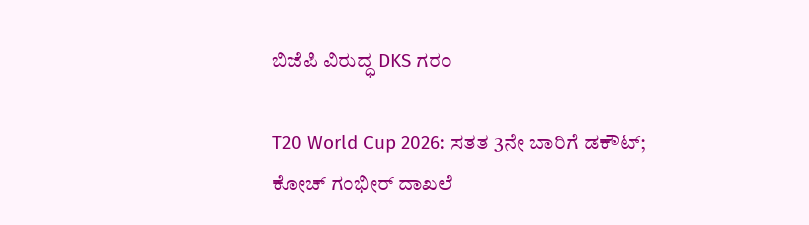ಬಿಜೆಪಿ ವಿರುದ್ಧ DKS ಗರಂ

T20 World Cup 2026: ಸತತ 3ನೇ ಬಾರಿಗೆ ಡಕೌಟ್; ಕೋಚ್ ಗಂಭೀರ್ ದಾಖಲೆ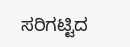ಸರಿಗಟ್ಟಿದ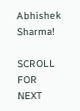Abhishek Sharma!

SCROLL FOR NEXT